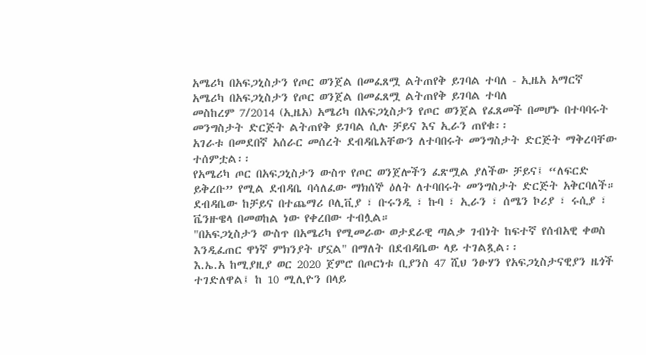አሜሪካ በአፍጋኒስታን የጦር ወንጀል በመፈጸሟ ልትጠየቅ ይገባል ተባለ - ኢዜአ አማርኛ
አሜሪካ በአፍጋኒስታን የጦር ወንጀል በመፈጸሟ ልትጠየቅ ይገባል ተባለ
መስከረም 7/2014 (ኢዜአ) አሜሪካ በአፍጋኒስታን የጦር ወንጀል የፈጸመች በመሆኑ በተባባሩት መንግስታት ድርጅት ልትጠየቅ ይገባል ሲሉ ቻይና እና ኢራን ጠየቁ፡፡
አገራቱ በመደበኛ አሰራር መሰረት ደብዳቤአቸውን ለተባበሩት መንግስታት ድርጅት ማቅረባቸው ተሰምቷል፡፡
የአሜሪካ ጦር በአፍጋኒስታን ውስጥ የጦር ወንጀሎችን ፈጽሟል ያለችው ቻይና፤ “ለፍርድ ይቅረቡ” የሚል ደብዳቤ ባሳለፈው ማክሰኞ ዕለት ለተባበሩት መንግስታት ድርጅት አቅርባለች።
ደብዳቤው ከቻይና በተጨማሪ ቦሊቪያ ፣ ቡሩንዲ ፣ ኩባ ፣ ኢራን ፣ ሰሜን ኮሪያ ፣ ሩሲያ ፣ ቬንዙዌላ በመወከል ነው የቀረበው ተብሏል።
"በአፍጋኒስታን ውስጥ በአሜሪካ የሚመራው ወታደራዊ ጣልቃ ገብነት ከፍተኛ የሰብአዊ ቀወስ እንዲፈጠር ዋነኛ ምክንያት ሆኗል" በማለት በደብዳቤው ላይ ተገልጿል፡፡
እ.ኤ.አ ከሚያዚያ ወር 2020 ጀምሮ በጦርነቱ ቢያንስ 47 ሺህ ንፁሃን የአፍጋኒስታናዊያን ዜጎች ተገድለዋል፤ ከ 10 ሚሊዮን በላይ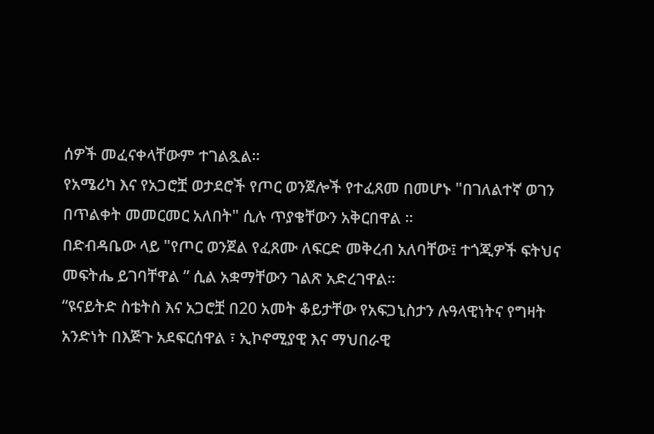ሰዎች መፈናቀላቸውም ተገልጿል።
የአሜሪካ እና የአጋሮቿ ወታደሮች የጦር ወንጀሎች የተፈጸመ በመሆኑ "በገለልተኛ ወገን በጥልቀት መመርመር አለበት" ሲሉ ጥያቄቸውን አቅርበዋል ።
በድብዳቤው ላይ "የጦር ወንጀል የፈጸሙ ለፍርድ መቅረብ አለባቸው፤ ተጎጂዎች ፍትህና መፍትሔ ይገባቸዋል ” ሲል አቋማቸውን ገልጽ አድረገዋል።
“ዩናይትድ ስቴትስ እና አጋሮቿ በ20 አመት ቆይታቸው የአፍጋኒስታን ሉዓላዊነትና የግዛት አንድነት በእጅጉ አደፍርሰዋል ፣ ኢኮኖሚያዊ እና ማህበራዊ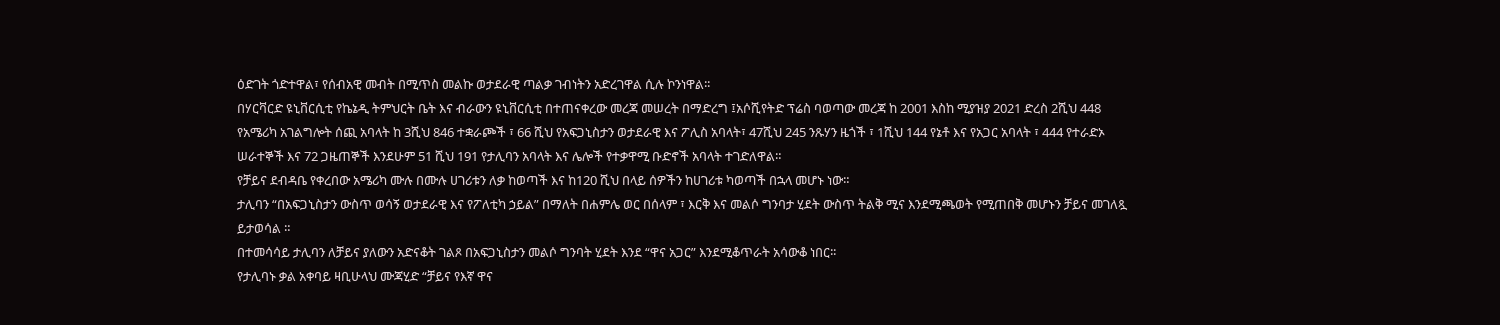ዕድገት ጎድተዋል፣ የሰብአዊ መብት በሚጥስ መልኩ ወታደራዊ ጣልቃ ገብነትን አድረገዋል ሲሉ ኮንነዋል፡፡
በሃርቫርድ ዩኒቨርሲቲ የኬኔዲ ትምህርት ቤት እና ብራውን ዩኒቨርሲቲ በተጠናቀረው መረጃ መሠረት በማድረግ ፤አሶሺየትድ ፕሬስ ባወጣው መረጃ ከ 2001 እስከ ሚያዝያ 2021 ድረስ 2ሺህ 448 የአሜሪካ አገልግሎት ሰጪ አባላት ከ 3ሺህ 846 ተቋራጮች ፣ 66 ሺህ የአፍጋኒስታን ወታደራዊ እና ፖሊስ አባላት፣ 47ሺህ 245 ንጹሃን ዜጎች ፣ 1ሺህ 144 የኔቶ እና የአጋር አባላት ፣ 444 የተራድኦ ሠራተኞች እና 72 ጋዜጠኞች እንደሁም 51 ሺህ 191 የታሊባን አባላት እና ሌሎች የተቃዋሚ ቡድኖች አባላት ተገድለዋል።
የቻይና ደብዳቤ የቀረበው አሜሪካ ሙሉ በሙሉ ሀገሪቱን ለቃ ከወጣች እና ከ120 ሺህ በላይ ሰዎችን ከሀገሪቱ ካወጣች በኋላ መሆኑ ነው።
ታሊባን “በአፍጋኒስታን ውስጥ ወሳኝ ወታደራዊ እና የፖለቲካ ኃይል” በማለት በሐምሌ ወር በሰላም ፣ እርቅ እና መልሶ ግንባታ ሂደት ውስጥ ትልቅ ሚና እንደሚጫወት የሚጠበቅ መሆኑን ቻይና መገለጿ ይታወሳል ።
በተመሳሳይ ታሊባን ለቻይና ያለውን አድናቆት ገልጾ በአፍጋኒስታን መልሶ ግንባት ሂደት እንደ “ዋና አጋር” እንደሚቆጥራት አሳውቆ ነበር፡፡
የታሊባኑ ቃል አቀባይ ዛቢሁላህ ሙጃሂድ “ቻይና የእኛ ዋና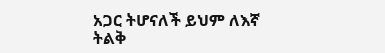አጋር ትሆናለች ይህም ለእኛ ትልቅ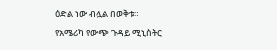ዕድል ነው ብሏል በወቅቱ።
የአሜሪካ የውጭ ጉዳይ ሚኒስትር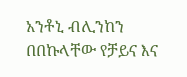አንቶኒ ብሊንከን በበኩላቸው የቻይና እና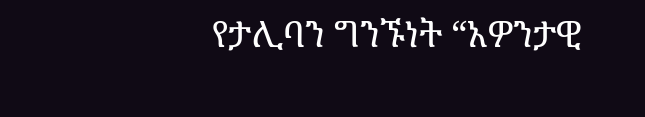የታሊባን ግንኙነት “አዎንታዊ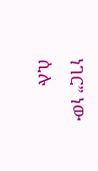ነገር” ነው ሲሉ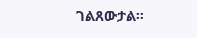ገልጸውታል።